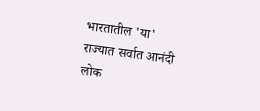भारतातील 'या' राज्यात सर्वात आनंदी लोक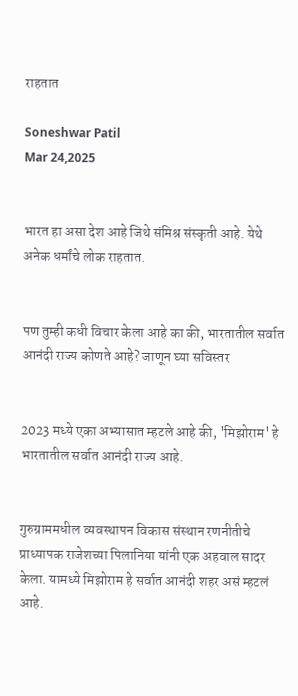राहतात

Soneshwar Patil
Mar 24,2025


भारत हा असा देश आहे जिथे संमिश्र संस्कृती आहे. येथे अनेक धर्मांचे लोक राहतात.


पण तुम्ही कधी विचार केला आहे का की, भारतातील सर्वात आनंदी राज्य कोणते आहे? जाणून घ्या सविस्तर


2023 मध्ये एका अभ्यासात म्हटले आहे की, 'मिझोराम' हे भारतातील सर्वात आनंदी राज्य आहे.


गुरुग्राममधील व्यवस्थापन विकास संस्थान रणनीतीचे प्राध्यापक राजेशच्या पिलानिया यांनी एक अहवाल सादर केला. यामध्ये मिझोराम हे सर्वात आनंदी शहर असं म्हटलं आहे.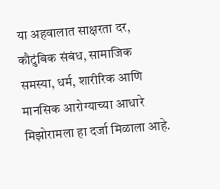या अहवालात साक्षरता दर, कौटुंबिक संबंध, सामाजिक समस्या, धर्म, शारीरिक आणि मानसिक आरोग्याच्या आधारे मिझोरामला हा दर्जा मिळाला आहे.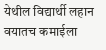येथील विद्यार्थी लहान वयातच कमाईला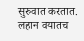सुरुवात करतात. लहान वयातच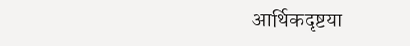आर्थिकदृष्टया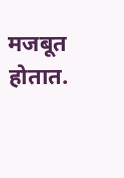मजबूत होतात.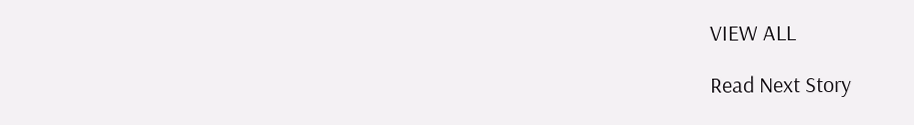VIEW ALL

Read Next Story